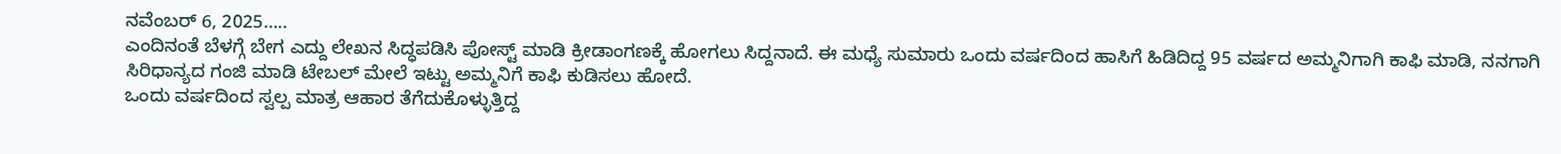ನವೆಂಬರ್ 6, 2025…..
ಎಂದಿನಂತೆ ಬೆಳಗ್ಗೆ ಬೇಗ ಎದ್ದು ಲೇಖನ ಸಿದ್ಧಪಡಿಸಿ ಪೋಸ್ಟ್ ಮಾಡಿ ಕ್ರೀಡಾಂಗಣಕ್ಕೆ ಹೋಗಲು ಸಿದ್ದನಾದೆ. ಈ ಮಧ್ಯೆ ಸುಮಾರು ಒಂದು ವರ್ಷದಿಂದ ಹಾಸಿಗೆ ಹಿಡಿದಿದ್ದ 95 ವರ್ಷದ ಅಮ್ಮನಿಗಾಗಿ ಕಾಫಿ ಮಾಡಿ, ನನಗಾಗಿ ಸಿರಿಧಾನ್ಯದ ಗಂಜಿ ಮಾಡಿ ಟೇಬಲ್ ಮೇಲೆ ಇಟ್ಟು ಅಮ್ಮನಿಗೆ ಕಾಫಿ ಕುಡಿಸಲು ಹೋದೆ.
ಒಂದು ವರ್ಷದಿಂದ ಸ್ವಲ್ಪ ಮಾತ್ರ ಆಹಾರ ತೆಗೆದುಕೊಳ್ಳುತ್ತಿದ್ದ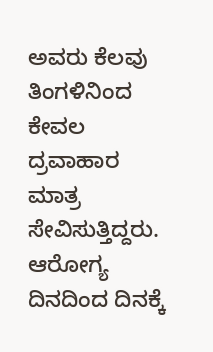ಅವರು ಕೆಲವು ತಿಂಗಳಿನಿಂದ ಕೇವಲ ದ್ರವಾಹಾರ ಮಾತ್ರ ಸೇವಿಸುತ್ತಿದ್ದರು. ಆರೋಗ್ಯ ದಿನದಿಂದ ದಿನಕ್ಕೆ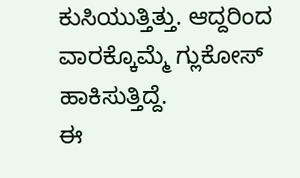ಕುಸಿಯುತ್ತಿತ್ತು. ಆದ್ದರಿಂದ ವಾರಕ್ಕೊಮ್ಮೆ ಗ್ಲುಕೋಸ್ ಹಾಕಿಸುತ್ತಿದ್ದೆ.
ಈ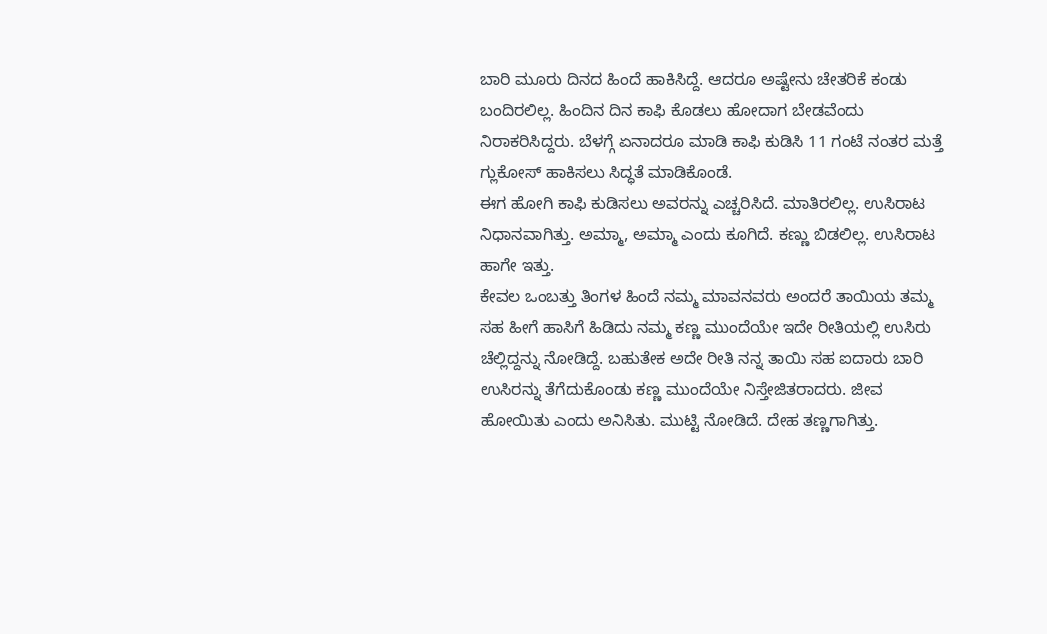ಬಾರಿ ಮೂರು ದಿನದ ಹಿಂದೆ ಹಾಕಿಸಿದ್ದೆ. ಆದರೂ ಅಷ್ಟೇನು ಚೇತರಿಕೆ ಕಂಡು ಬಂದಿರಲಿಲ್ಲ. ಹಿಂದಿನ ದಿನ ಕಾಫಿ ಕೊಡಲು ಹೋದಾಗ ಬೇಡವೆಂದು ನಿರಾಕರಿಸಿದ್ದರು. ಬೆಳಗ್ಗೆ ಏನಾದರೂ ಮಾಡಿ ಕಾಫಿ ಕುಡಿಸಿ 11 ಗಂಟೆ ನಂತರ ಮತ್ತೆ ಗ್ಲುಕೋಸ್ ಹಾಕಿಸಲು ಸಿದ್ಧತೆ ಮಾಡಿಕೊಂಡೆ.
ಈಗ ಹೋಗಿ ಕಾಫಿ ಕುಡಿಸಲು ಅವರನ್ನು ಎಚ್ಚರಿಸಿದೆ. ಮಾತಿರಲಿಲ್ಲ. ಉಸಿರಾಟ ನಿಧಾನವಾಗಿತ್ತು. ಅಮ್ಮಾ, ಅಮ್ಮಾ ಎಂದು ಕೂಗಿದೆ. ಕಣ್ಣು ಬಿಡಲಿಲ್ಲ. ಉಸಿರಾಟ ಹಾಗೇ ಇತ್ತು.
ಕೇವಲ ಒಂಬತ್ತು ತಿಂಗಳ ಹಿಂದೆ ನಮ್ಮ ಮಾವನವರು ಅಂದರೆ ತಾಯಿಯ ತಮ್ಮ ಸಹ ಹೀಗೆ ಹಾಸಿಗೆ ಹಿಡಿದು ನಮ್ಮ ಕಣ್ಣ ಮುಂದೆಯೇ ಇದೇ ರೀತಿಯಲ್ಲಿ ಉಸಿರು ಚೆಲ್ಲಿದ್ದನ್ನು ನೋಡಿದ್ದೆ. ಬಹುತೇಕ ಅದೇ ರೀತಿ ನನ್ನ ತಾಯಿ ಸಹ ಐದಾರು ಬಾರಿ ಉಸಿರನ್ನು ತೆಗೆದುಕೊಂಡು ಕಣ್ಣ ಮುಂದೆಯೇ ನಿಸ್ತೇಜಿತರಾದರು. ಜೀವ ಹೋಯಿತು ಎಂದು ಅನಿಸಿತು. ಮುಟ್ಟಿ ನೋಡಿದೆ. ದೇಹ ತಣ್ಣಗಾಗಿತ್ತು.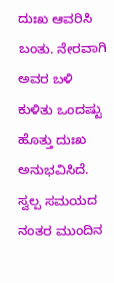ದುಃಖ ಆವರಿಸಿ ಬಂತು. ನೇರವಾಗಿ ಅವರ ಬಳಿ ಕುಳಿತು ಒಂದಷ್ಟು ಹೊತ್ತು ದುಃಖ ಅನುಭವಿಸಿದೆ.
ಸ್ವಲ್ಪ ಸಮಯದ ನಂತರ ಮುಂದಿನ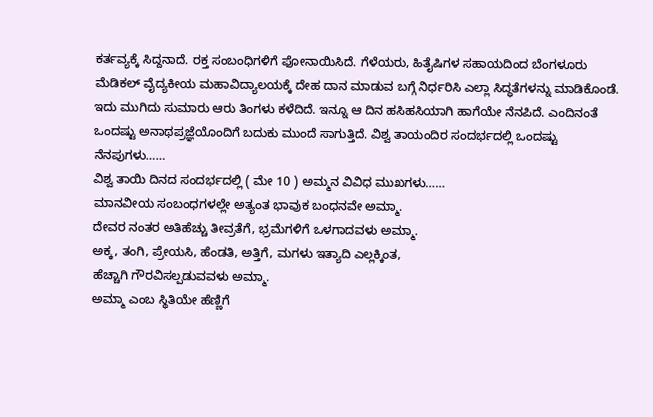ಕರ್ತವ್ಯಕ್ಕೆ ಸಿದ್ದನಾದೆ. ರಕ್ತ ಸಂಬಂಧಿಗಳಿಗೆ ಫೋನಾಯಿಸಿದೆ. ಗೆಳೆಯರು, ಹಿತೈಷಿಗಳ ಸಹಾಯದಿಂದ ಬೆಂಗಳೂರು ಮೆಡಿಕಲ್ ವೈದ್ಯಕೀಯ ಮಹಾವಿದ್ಯಾಲಯಕ್ಕೆ ದೇಹ ದಾನ ಮಾಡುವ ಬಗ್ಗೆ ನಿರ್ಧರಿಸಿ ಎಲ್ಲಾ ಸಿದ್ಧತೆಗಳನ್ನು ಮಾಡಿಕೊಂಡೆ.
ಇದು ಮುಗಿದು ಸುಮಾರು ಆರು ತಿಂಗಳು ಕಳೆದಿದೆ. ಇನ್ನೂ ಆ ದಿನ ಹಸಿಹಸಿಯಾಗಿ ಹಾಗೆಯೇ ನೆನಪಿದೆ. ಎಂದಿನಂತೆ ಒಂದಷ್ಟು ಅನಾಥಪ್ರಜ್ಞೆಯೊಂದಿಗೆ ಬದುಕು ಮುಂದೆ ಸಾಗುತ್ತಿದೆ. ವಿಶ್ವ ತಾಯಂದಿರ ಸಂದರ್ಭದಲ್ಲಿ ಒಂದಷ್ಟು ನೆನಪುಗಳು……
ವಿಶ್ವ ತಾಯಿ ದಿನದ ಸಂದರ್ಭದಲ್ಲಿ ( ಮೇ 10 ) ಅಮ್ಮನ ವಿವಿಧ ಮುಖಗಳು……
ಮಾನವೀಯ ಸಂಬಂಧಗಳಲ್ಲೇ ಅತ್ಯಂತ ಭಾವುಕ ಬಂಧನವೇ ಅಮ್ಮಾ.
ದೇವರ ನಂತರ ಅತಿಹೆಚ್ಚು ತೀವ್ರತೆಗೆ, ಭ್ರಮೆಗಳಿಗೆ ಒಳಗಾದವಳು ಅಮ್ಮಾ.
ಅಕ್ಕ, ತಂಗಿ, ಪ್ರೇಯಸಿ, ಹೆಂಡತಿ, ಅತ್ತಿಗೆ, ಮಗಳು ಇತ್ಯಾದಿ ಎಲ್ಲಕ್ಕಿಂತ,
ಹೆಚ್ಚಾಗಿ ಗೌರವಿಸಲ್ಪಡುವವಳು ಅಮ್ಮಾ.
ಅಮ್ಮಾ ಎಂಬ ಸ್ಥಿತಿಯೇ ಹೆಣ್ಣಿಗೆ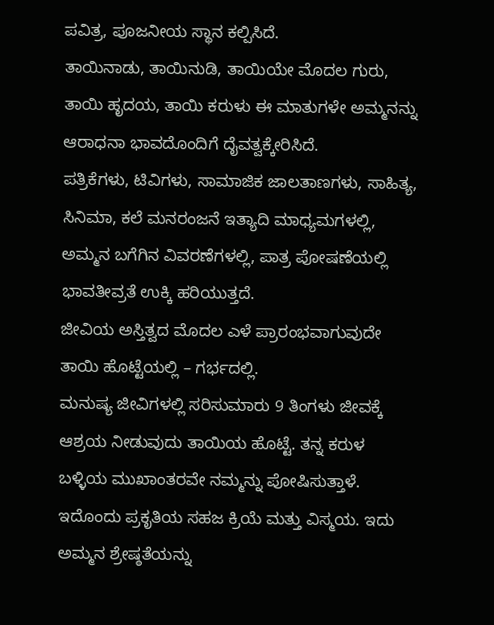ಪವಿತ್ರ, ಪೂಜನೀಯ ಸ್ಥಾನ ಕಲ್ಪಿಸಿದೆ.
ತಾಯಿನಾಡು, ತಾಯಿನುಡಿ, ತಾಯಿಯೇ ಮೊದಲ ಗುರು, ತಾಯಿ ಹೃದಯ, ತಾಯಿ ಕರುಳು ಈ ಮಾತುಗಳೇ ಅಮ್ಮನನ್ನು ಆರಾಧನಾ ಭಾವದೊಂದಿಗೆ ದೈವತ್ವಕ್ಕೇರಿಸಿದೆ.
ಪತ್ರಿಕೆಗಳು, ಟಿವಿಗಳು, ಸಾಮಾಜಿಕ ಜಾಲತಾಣಗಳು, ಸಾಹಿತ್ಯ, ಸಿನಿಮಾ, ಕಲೆ ಮನರಂಜನೆ ಇತ್ಯಾದಿ ಮಾಧ್ಯಮಗಳಲ್ಲಿ,
ಅಮ್ಮನ ಬಗೆಗಿನ ವಿವರಣೆಗಳಲ್ಲಿ, ಪಾತ್ರ ಪೋಷಣೆಯಲ್ಲಿ ಭಾವತೀವ್ರತೆ ಉಕ್ಕಿ ಹರಿಯುತ್ತದೆ.
ಜೀವಿಯ ಅಸ್ತಿತ್ವದ ಮೊದಲ ಎಳೆ ಪ್ರಾರಂಭವಾಗುವುದೇ ತಾಯಿ ಹೊಟ್ಟೆಯಲ್ಲಿ – ಗರ್ಭದಲ್ಲಿ.
ಮನುಷ್ಯ ಜೀವಿಗಳಲ್ಲಿ ಸರಿಸುಮಾರು 9 ತಿಂಗಳು ಜೀವಕ್ಕೆ ಆಶ್ರಯ ನೀಡುವುದು ತಾಯಿಯ ಹೊಟ್ಟೆ. ತನ್ನ ಕರುಳ ಬಳ್ಳಿಯ ಮುಖಾಂತರವೇ ನಮ್ಮನ್ನು ಪೋಷಿಸುತ್ತಾಳೆ. ಇದೊಂದು ಪ್ರಕೃತಿಯ ಸಹಜ ಕ್ರಿಯೆ ಮತ್ತು ವಿಸ್ಮಯ. ಇದು ಅಮ್ಮನ ಶ್ರೇಷ್ಠತೆಯನ್ನು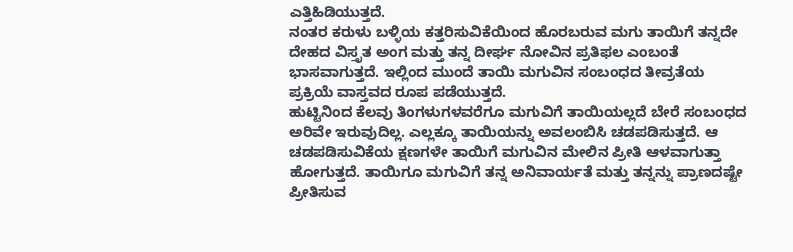ಎತ್ತಿಹಿಡಿಯುತ್ತದೆ.
ನಂತರ ಕರುಳು ಬಳ್ಳಿಯ ಕತ್ತರಿಸುವಿಕೆಯಿಂದ ಹೊರಬರುವ ಮಗು ತಾಯಿಗೆ ತನ್ನದೇ ದೇಹದ ವಿಸ್ತೃತ ಅಂಗ ಮತ್ತು ತನ್ನ ದೀರ್ಘ ನೋವಿನ ಪ್ರತಿಫಲ ಎಂಬಂತೆ ಭಾಸವಾಗುತ್ತದೆ. ಇಲ್ಲಿಂದ ಮುಂದೆ ತಾಯಿ ಮಗುವಿನ ಸಂಬಂಧದ ತೀವ್ರತೆಯ ಪ್ರಕ್ರಿಯೆ ವಾಸ್ತವದ ರೂಪ ಪಡೆಯುತ್ತದೆ.
ಹುಟ್ಟಿನಿಂದ ಕೆಲವು ತಿಂಗಳುಗಳವರೆಗೂ ಮಗುವಿಗೆ ತಾಯಿಯಲ್ಲದೆ ಬೇರೆ ಸಂಬಂಧದ ಅರಿವೇ ಇರುವುದಿಲ್ಲ. ಎಲ್ಲಕ್ಕೂ ತಾಯಿಯನ್ನು ಅವಲಂಬಿಸಿ ಚಡಪಡಿಸುತ್ತದೆ. ಆ ಚಡಪಡಿಸುವಿಕೆಯ ಕ್ಷಣಗಳೇ ತಾಯಿಗೆ ಮಗುವಿನ ಮೇಲಿನ ಪ್ರೀತಿ ಆಳವಾಗುತ್ತಾ ಹೋಗುತ್ತದೆ. ತಾಯಿಗೂ ಮಗುವಿಗೆ ತನ್ನ ಅನಿವಾರ್ಯತೆ ಮತ್ತು ತನ್ನನ್ನು ಪ್ರಾಣದಷ್ಟೇ ಪ್ರೀತಿಸುವ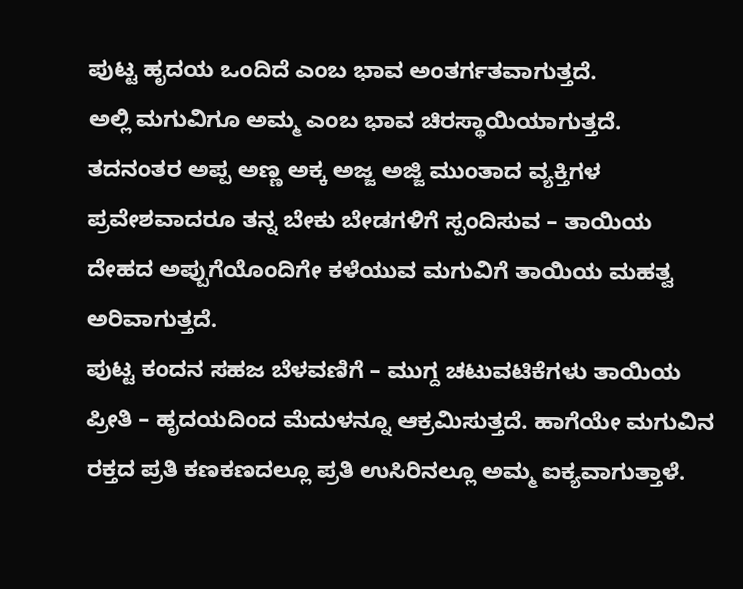ಪುಟ್ಟ ಹೃದಯ ಒಂದಿದೆ ಎಂಬ ಭಾವ ಅಂತರ್ಗತವಾಗುತ್ತದೆ.
ಅಲ್ಲಿ ಮಗುವಿಗೂ ಅಮ್ಮ ಎಂಬ ಭಾವ ಚಿರಸ್ಥಾಯಿಯಾಗುತ್ತದೆ.
ತದನಂತರ ಅಪ್ಪ ಅಣ್ಣ ಅಕ್ಕ ಅಜ್ಜ ಅಜ್ಜಿ ಮುಂತಾದ ವ್ಯಕ್ತಿಗಳ ಪ್ರವೇಶವಾದರೂ ತನ್ನ ಬೇಕು ಬೇಡಗಳಿಗೆ ಸ್ಪಂದಿಸುವ – ತಾಯಿಯ ದೇಹದ ಅಪ್ಪುಗೆಯೊಂದಿಗೇ ಕಳೆಯುವ ಮಗುವಿಗೆ ತಾಯಿಯ ಮಹತ್ವ ಅರಿವಾಗುತ್ತದೆ.
ಪುಟ್ಟ ಕಂದನ ಸಹಜ ಬೆಳವಣಿಗೆ – ಮುಗ್ದ ಚಟುವಟಿಕೆಗಳು ತಾಯಿಯ ಪ್ರೀತಿ – ಹೃದಯದಿಂದ ಮೆದುಳನ್ನೂ ಆಕ್ರಮಿಸುತ್ತದೆ. ಹಾಗೆಯೇ ಮಗುವಿನ ರಕ್ತದ ಪ್ರತಿ ಕಣಕಣದಲ್ಲೂ ಪ್ರತಿ ಉಸಿರಿನಲ್ಲೂ ಅಮ್ಮ ಐಕ್ಯವಾಗುತ್ತಾಳೆ.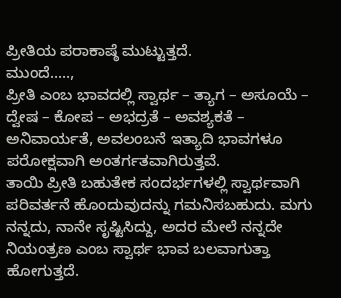ಪ್ರೀತಿಯ ಪರಾಕಾಷ್ಠೆ ಮುಟ್ಟುತ್ತದೆ.
ಮುಂದೆ…..,
ಪ್ರೀತಿ ಎಂಬ ಭಾವದಲ್ಲಿ ಸ್ವಾರ್ಥ – ತ್ಯಾಗ – ಅಸೂಯೆ – ದ್ವೇಷ – ಕೋಪ – ಅಭದ್ರತೆ – ಅವಶ್ಯಕತೆ – ಅನಿವಾರ್ಯತೆ, ಅವಲಂಬನೆ ಇತ್ಯಾದಿ ಭಾವಗಳೂ ಪರೋಕ್ಷವಾಗಿ ಅಂತರ್ಗತವಾಗಿರುತ್ತವೆ.
ತಾಯಿ ಪ್ರೀತಿ ಬಹುತೇಕ ಸಂದರ್ಭಗಳಲ್ಲಿ ಸ್ವಾರ್ಥವಾಗಿ ಪರಿವರ್ತನೆ ಹೊಂದುವುದನ್ನು ಗಮನಿಸಬಹುದು. ಮಗು ನನ್ನದು, ನಾನೇ ಸೃಷ್ಟಿಸಿದ್ದು, ಅದರ ಮೇಲೆ ನನ್ನದೇ ನಿಯಂತ್ರಣ ಎಂಬ ಸ್ವಾರ್ಥ ಭಾವ ಬಲವಾಗುತ್ತಾ ಹೋಗುತ್ತದೆ.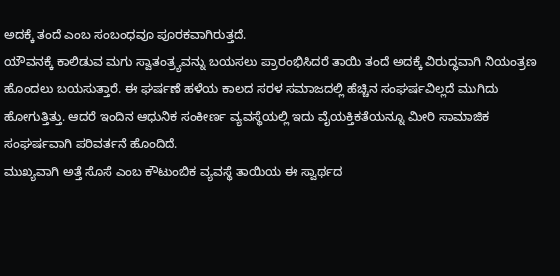ಅದಕ್ಕೆ ತಂದೆ ಎಂಬ ಸಂಬಂಧವೂ ಪೂರಕವಾಗಿರುತ್ತದೆ.
ಯೌವನಕ್ಕೆ ಕಾಲಿಡುವ ಮಗು ಸ್ವಾತಂತ್ರ್ಯವನ್ನು ಬಯಸಲು ಪ್ರಾರಂಭಿಸಿದರೆ ತಾಯಿ ತಂದೆ ಅದಕ್ಕೆ ವಿರುದ್ಧವಾಗಿ ನಿಯಂತ್ರಣ ಹೊಂದಲು ಬಯಸುತ್ತಾರೆ. ಈ ಘರ್ಷಣೆ ಹಳೆಯ ಕಾಲದ ಸರಳ ಸಮಾಜದಲ್ಲಿ ಹೆಚ್ಚಿನ ಸಂಘರ್ಷವಿಲ್ಲದೆ ಮುಗಿದು ಹೋಗುತ್ತಿತ್ತು. ಆದರೆ ಇಂದಿನ ಆಧುನಿಕ ಸಂಕೀರ್ಣ ವ್ಯವಸ್ಥೆಯಲ್ಲಿ ಇದು ವೈಯಕ್ತಿಕತೆಯನ್ನೂ ಮೀರಿ ಸಾಮಾಜಿಕ ಸಂಘರ್ಷವಾಗಿ ಪರಿವರ್ತನೆ ಹೊಂದಿದೆ.
ಮುಖ್ಯವಾಗಿ ಅತ್ತೆ ಸೊಸೆ ಎಂಬ ಕೌಟುಂಬಿಕ ವ್ಯವಸ್ಥೆ ತಾಯಿಯ ಈ ಸ್ವಾರ್ಥದ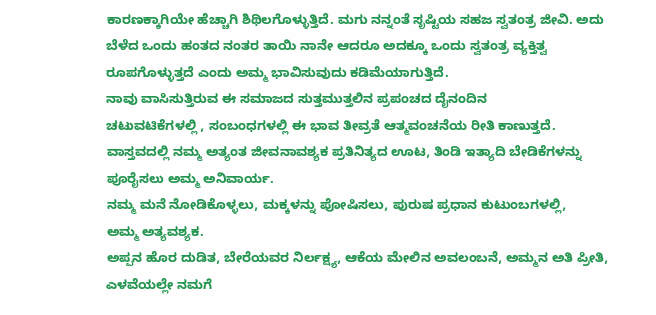ಕಾರಣಕ್ಕಾಗಿಯೇ ಹೆಚ್ಚಾಗಿ ಶಿಥಿಲಗೊಳ್ಳುತ್ತಿದೆ. ಮಗು ನನ್ನಂತೆ ಸೃಷ್ಟಿಯ ಸಹಜ ಸ್ವತಂತ್ರ ಜೀವಿ. ಅದು ಬೆಳೆದ ಒಂದು ಹಂತದ ನಂತರ ತಾಯಿ ನಾನೇ ಆದರೂ ಅದಕ್ಕೂ ಒಂದು ಸ್ವತಂತ್ರ ವ್ಯಕ್ತಿತ್ವ ರೂಪಗೊಳ್ಳುತ್ತದೆ ಎಂದು ಅಮ್ಮ ಭಾವಿಸುವುದು ಕಡಿಮೆಯಾಗುತ್ತಿದೆ.
ನಾವು ವಾಸಿಸುತ್ತಿರುವ ಈ ಸಮಾಜದ ಸುತ್ತಮುತ್ತಲಿನ ಪ್ರಪಂಚದ ದೈನಂದಿನ
ಚಟುವಟಿಕೆಗಳಲ್ಲಿ , ಸಂಬಂಧಗಳಲ್ಲಿ ಈ ಭಾವ ತೀವ್ರತೆ ಆತ್ಮವಂಚನೆಯ ರೀತಿ ಕಾಣುತ್ತದೆ.
ವಾಸ್ತವದಲ್ಲಿ ನಮ್ಮ ಅತ್ಯಂತ ಜೀವನಾವಶ್ಯಕ ಪ್ರತಿನಿತ್ಯದ ಊಟ, ತಿಂಡಿ ಇತ್ಯಾದಿ ಬೇಡಿಕೆಗಳನ್ನು ಪೂರೈಸಲು ಅಮ್ಮ ಅನಿವಾರ್ಯ.
ನಮ್ಮ ಮನೆ ನೋಡಿಕೊಳ್ಳಲು, ಮಕ್ಕಳನ್ನು ಪೋಷಿಸಲು, ಪುರುಷ ಪ್ರಧಾನ ಕುಟುಂಬಗಳಲ್ಲಿ,
ಅಮ್ಮ ಅತ್ಯವಶ್ಯಕ.
ಅಪ್ಪನ ಹೊರ ದುಡಿತ, ಬೇರೆಯವರ ನಿರ್ಲಕ್ಷ್ಯ, ಆಕೆಯ ಮೇಲಿನ ಅವಲಂಬನೆ, ಅಮ್ಮನ ಅತಿ ಪ್ರೀತಿ,
ಎಳವೆಯಲ್ಲೇ ನಮಗೆ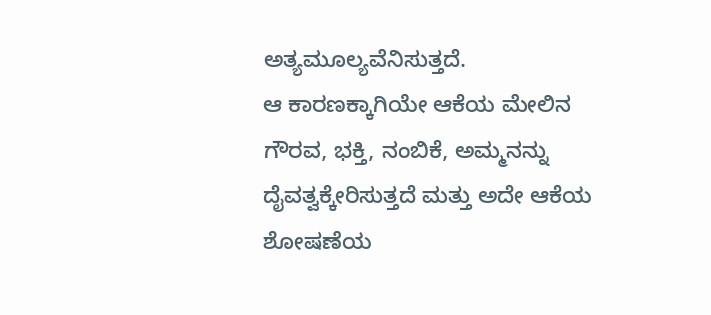ಅತ್ಯಮೂಲ್ಯವೆನಿಸುತ್ತದೆ.
ಆ ಕಾರಣಕ್ಕಾಗಿಯೇ ಆಕೆಯ ಮೇಲಿನ ಗೌರವ, ಭಕ್ತಿ, ನಂಬಿಕೆ, ಅಮ್ಮನನ್ನು ದೈವತ್ವಕ್ಕೇರಿಸುತ್ತದೆ ಮತ್ತು ಅದೇ ಆಕೆಯ ಶೋಷಣೆಯ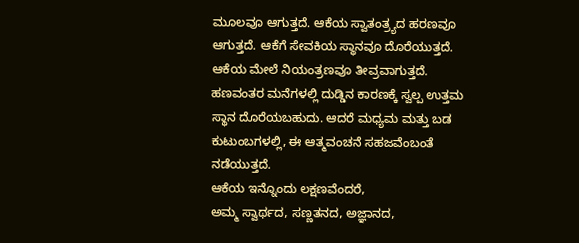ಮೂಲವೂ ಆಗುತ್ತದೆ. ಆಕೆಯ ಸ್ವಾತಂತ್ರ್ಯದ ಹರಣವೂ ಆಗುತ್ತದೆ. ಆಕೆಗೆ ಸೇವಕಿಯ ಸ್ಥಾನವೂ ದೊರೆಯುತ್ತದೆ. ಆಕೆಯ ಮೇಲೆ ನಿಯಂತ್ರಣವೂ ತೀವ್ರವಾಗುತ್ತದೆ.
ಹಣವಂತರ ಮನೆಗಳಲ್ಲಿ ದುಡ್ಡಿನ ಕಾರಣಕ್ಕೆ ಸ್ವಲ್ಪ ಉತ್ತಮ ಸ್ಥಾನ ದೊರೆಯಬಹುದು. ಆದರೆ ಮಧ್ಯಮ ಮತ್ತು ಬಡ ಕುಟುಂಬಗಳಲ್ಲಿ, ಈ ಆತ್ಮವಂಚನೆ ಸಹಜವೆಂಬಂತೆ ನಡೆಯುತ್ತದೆ.
ಆಕೆಯ ಇನ್ನೊಂದು ಲಕ್ಷಣವೆಂದರೆ,
ಅಮ್ಮ ಸ್ವಾರ್ಥದ, ಸಣ್ಣತನದ, ಅಜ್ಞಾನದ,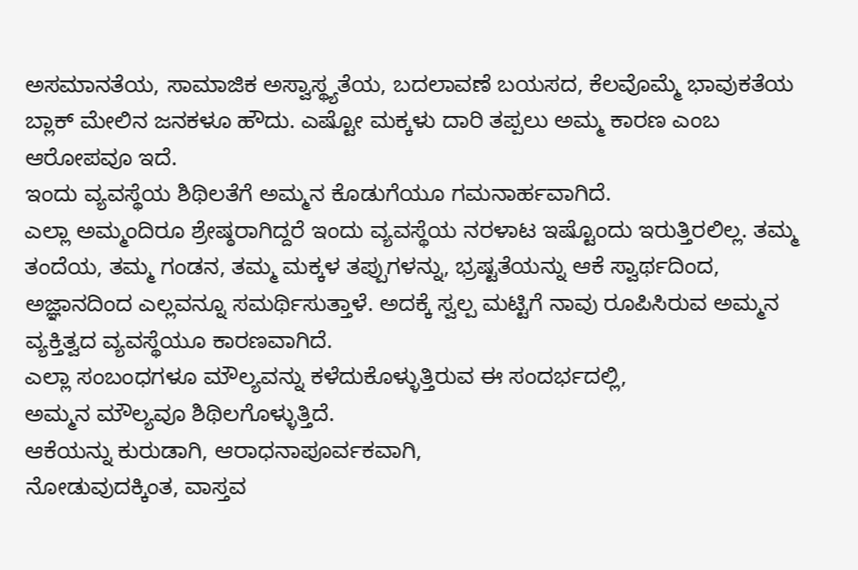ಅಸಮಾನತೆಯ, ಸಾಮಾಜಿಕ ಅಸ್ವಾಸ್ಥ್ಯತೆಯ, ಬದಲಾವಣೆ ಬಯಸದ, ಕೆಲವೊಮ್ಮೆ ಭಾವುಕತೆಯ ಬ್ಲಾಕ್ ಮೇಲಿನ ಜನಕಳೂ ಹೌದು. ಎಷ್ಟೋ ಮಕ್ಕಳು ದಾರಿ ತಪ್ಪಲು ಅಮ್ಮ ಕಾರಣ ಎಂಬ ಆರೋಪವೂ ಇದೆ.
ಇಂದು ವ್ಯವಸ್ಥೆಯ ಶಿಥಿಲತೆಗೆ ಅಮ್ಮನ ಕೊಡುಗೆಯೂ ಗಮನಾರ್ಹವಾಗಿದೆ.
ಎಲ್ಲಾ ಅಮ್ಮಂದಿರೂ ಶ್ರೇಷ್ಠರಾಗಿದ್ದರೆ ಇಂದು ವ್ಯವಸ್ಥೆಯ ನರಳಾಟ ಇಷ್ಟೊಂದು ಇರುತ್ತಿರಲಿಲ್ಲ. ತಮ್ಮ ತಂದೆಯ, ತಮ್ಮ ಗಂಡನ, ತಮ್ಮ ಮಕ್ಕಳ ತಪ್ಪುಗಳನ್ನು, ಭ್ರಷ್ಟತೆಯನ್ನು ಆಕೆ ಸ್ವಾರ್ಥದಿಂದ, ಅಜ್ಞಾನದಿಂದ ಎಲ್ಲವನ್ನೂ ಸಮರ್ಥಿಸುತ್ತಾಳೆ. ಅದಕ್ಕೆ ಸ್ವಲ್ಪ ಮಟ್ಟಿಗೆ ನಾವು ರೂಪಿಸಿರುವ ಅಮ್ಮನ ವ್ಯಕ್ತಿತ್ವದ ವ್ಯವಸ್ಥೆಯೂ ಕಾರಣವಾಗಿದೆ.
ಎಲ್ಲಾ ಸಂಬಂಧಗಳೂ ಮೌಲ್ಯವನ್ನು ಕಳೆದುಕೊಳ್ಳುತ್ತಿರುವ ಈ ಸಂದರ್ಭದಲ್ಲಿ,
ಅಮ್ಮನ ಮೌಲ್ಯವೂ ಶಿಥಿಲಗೊಳ್ಳುತ್ತಿದೆ.
ಆಕೆಯನ್ನು ಕುರುಡಾಗಿ, ಆರಾಧನಾಪೂರ್ವಕವಾಗಿ,
ನೋಡುವುದಕ್ಕಿಂತ, ವಾಸ್ತವ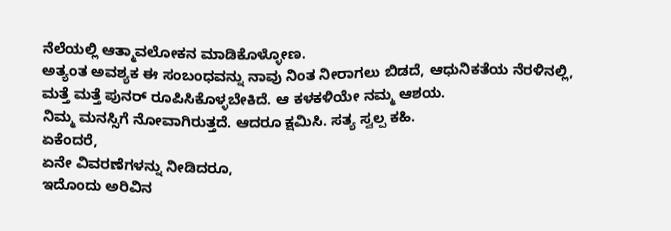ನೆಲೆಯಲ್ಲಿ ಆತ್ಮಾವಲೋಕನ ಮಾಡಿಕೊಳ್ಳೋಣ.
ಅತ್ಯಂತ ಅವಶ್ಯಕ ಈ ಸಂಬಂಧವನ್ನು ನಾವು ನಿಂತ ನೀರಾಗಲು ಬಿಡದೆ, ಆಧುನಿಕತೆಯ ನೆರಳಿನಲ್ಲಿ, ಮತ್ತೆ ಮತ್ತೆ ಪುನರ್ ರೂಪಿಸಿಕೊಳ್ಳಬೇಕಿದೆ. ಆ ಕಳಕಳಿಯೇ ನಮ್ಮ ಆಶಯ.
ನಿಮ್ಮ ಮನಸ್ಸಿಗೆ ನೋವಾಗಿರುತ್ತದೆ. ಆದರೂ ಕ್ಷಮಿಸಿ. ಸತ್ಯ ಸ್ವಲ್ಪ ಕಹಿ.
ಏಕೆಂದರೆ,
ಏನೇ ವಿವರಣೆಗಳನ್ನು ನೀಡಿದರೂ,
ಇದೊಂದು ಅರಿವಿನ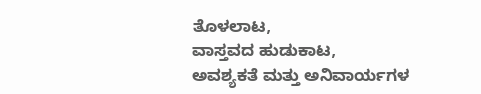ತೊಳಲಾಟ,
ವಾಸ್ತವದ ಹುಡುಕಾಟ,
ಅವಶ್ಯಕತೆ ಮತ್ತು ಅನಿವಾರ್ಯಗಳ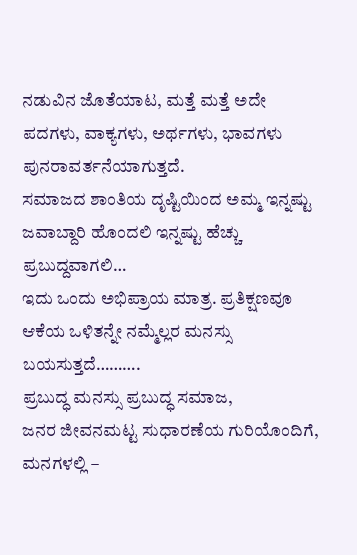ನಡುವಿನ ಜೊತೆಯಾಟ, ಮತ್ತೆ ಮತ್ತೆ ಅದೇ ಪದಗಳು, ವಾಕ್ಯಗಳು, ಅರ್ಥಗಳು, ಭಾವಗಳು ಪುನರಾವರ್ತನೆಯಾಗುತ್ತದೆ.
ಸಮಾಜದ ಶಾಂತಿಯ ದೃಷ್ಟಿಯಿಂದ ಅಮ್ಮ ಇನ್ನಷ್ಟು ಜವಾಬ್ದಾರಿ ಹೊಂದಲಿ ಇನ್ನಷ್ಟು ಹೆಚ್ಚು ಪ್ರಬುದ್ದವಾಗಲಿ…
ಇದು ಒಂದು ಅಭಿಪ್ರಾಯ ಮಾತ್ರ. ಪ್ರತಿಕ್ಷಣವೂ ಆಕೆಯ ಒಳಿತನ್ನೇ ನಮ್ಮೆಲ್ಲರ ಮನಸ್ಸು ಬಯಸುತ್ತದೆ……….
ಪ್ರಬುದ್ಧ ಮನಸ್ಸು ಪ್ರಬುದ್ಧ ಸಮಾಜ,
ಜನರ ಜೀವನಮಟ್ಟ ಸುಧಾರಣೆಯ ಗುರಿಯೊಂದಿಗೆ,
ಮನಗಳಲ್ಲಿ –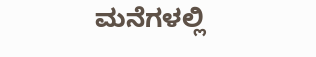ಮನೆಗಳಲ್ಲಿ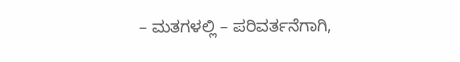– ಮತಗಳಲ್ಲಿ – ಪರಿವರ್ತನೆಗಾಗಿ,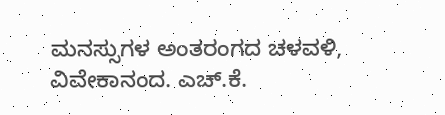ಮನಸ್ಸುಗಳ ಅಂತರಂಗದ ಚಳವಳಿ,
ವಿವೇಕಾನಂದ. ಎಚ್.ಕೆ.